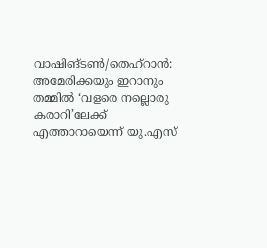വാഷിങ്ടൺ/തെഹ്റാൻ: അമേരിക്കയും ഇറാനും തമ്മിൽ ‘വളരെ നല്ലൊരു കരാറി’ലേക്ക് എത്താറായെന്ന് യു.എസ്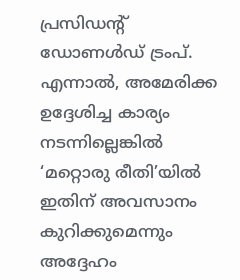പ്രസിഡന്റ് ഡോണൾഡ് ട്രംപ്. എന്നാൽ, അമേരിക്ക ഉദ്ദേശിച്ച കാര്യം നടന്നില്ലെങ്കിൽ ‘മറ്റൊരു രീതി’യിൽ ഇതിന് അവസാനം കുറിക്കുമെന്നും അദ്ദേഹം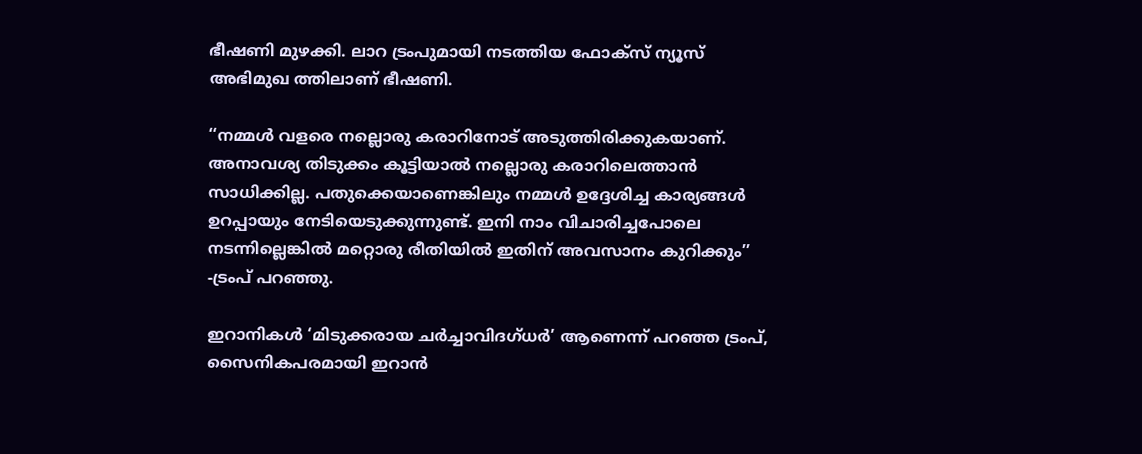ഭീഷണി മുഴക്കി. ലാറ ട്രംപുമായി നടത്തിയ ഫോക്സ് ന്യൂസ് അഭിമുഖ ത്തിലാണ് ഭീഷണി.

‘‘നമ്മൾ വളരെ നല്ലൊരു കരാറിനോട് അടുത്തിരിക്കുകയാണ്. അനാവശ്യ തിടുക്കം കൂട്ടിയാൽ നല്ലൊരു കരാറിലെത്താൻ സാധിക്കില്ല. പതുക്കെയാണെങ്കിലും നമ്മൾ ഉദ്ദേശിച്ച കാര്യങ്ങൾ ഉറപ്പായും നേടിയെടുക്കുന്നുണ്ട്. ഇനി നാം വിചാരിച്ചപോലെ നടന്നില്ലെങ്കിൽ മറ്റൊരു രീതിയിൽ ഇതിന് അവസാനം കുറിക്കും’’ -ട്രംപ് പറഞ്ഞു.

ഇറാനികൾ ‘മിടുക്കരായ ചർച്ചാവിദഗ്ധർ’ ആണെന്ന് പറഞ്ഞ ട്രംപ്, സൈനികപരമായി ഇറാൻ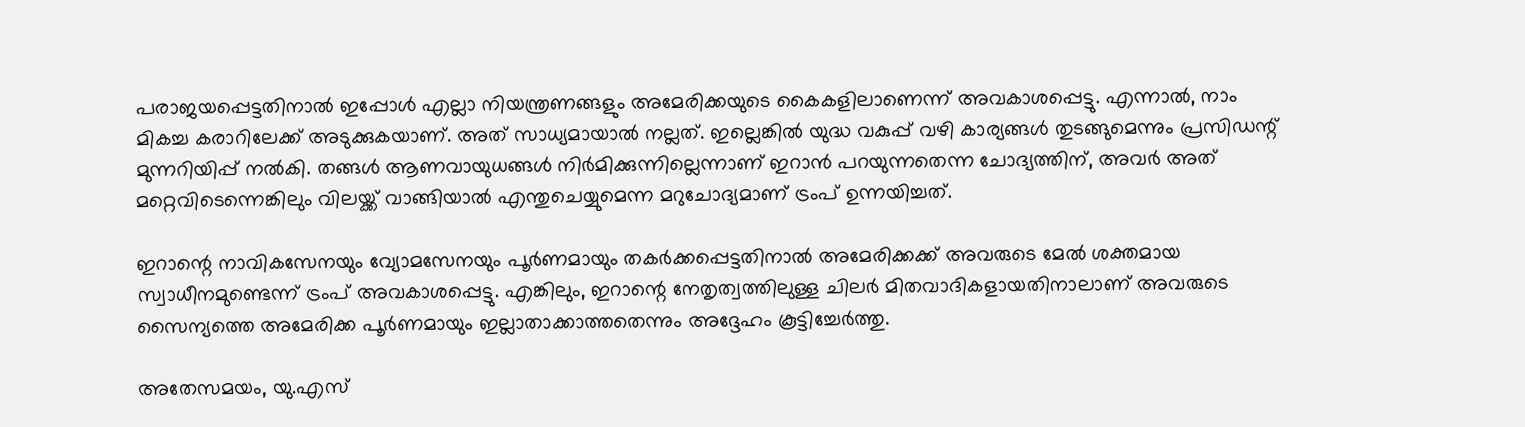പരാജയപ്പെട്ടതിനാൽ ഇപ്പോൾ എല്ലാ നിയന്ത്രണങ്ങളും അമേരിക്കയുടെ കൈകളിലാണെന്ന് അവകാശപ്പെട്ടു. എന്നാൽ, നാം മികച്ച കരാറിലേക്ക് അടുക്കുകയാണ്. അത് സാധ്യമായാൽ നല്ലത്. ഇല്ലെങ്കിൽ യുദ്ധ വകുപ്പ് വഴി കാര്യങ്ങൾ തുടങ്ങുമെന്നും പ്രസിഡന്റ് മുന്നറിയിപ്പ് നൽകി. തങ്ങൾ ആണവായുധങ്ങൾ നിർമിക്കുന്നില്ലെന്നാണ് ഇറാൻ പറയുന്നതെന്ന ചോദ്യത്തിന്, അവർ അത് മറ്റെവിടെന്നെങ്കിലും വിലയ്ക്ക് വാങ്ങിയാൽ എന്തുചെയ്യുമെന്ന മറുചോദ്യമാണ് ട്രംപ് ഉന്നയിച്ചത്.

ഇറാന്റെ നാവികസേനയും വ്യോമസേനയും പൂർണമായും തകർക്കപ്പെട്ടതിനാൽ അമേരിക്കക്ക് അവരുടെ മേൽ ശക്തമായ സ്വാധീനമുണ്ടെന്ന് ട്രംപ് അവകാശപ്പെട്ടു. എങ്കിലും, ഇറാന്റെ നേതൃത്വത്തിലുള്ള ചിലർ മിതവാദികളായതിനാലാണ് അവരുടെ സൈന്യത്തെ അമേരിക്ക പൂർണമായും ഇല്ലാതാക്കാത്തതെന്നും അദ്ദേഹം കൂട്ടിച്ചേർത്തു.

അതേസമയം, യു.എസ്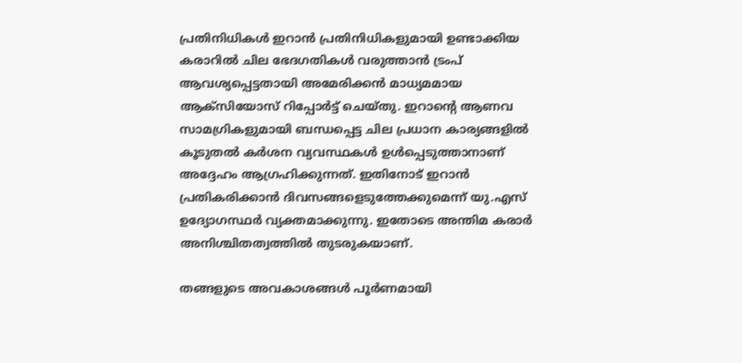പ്രതിനിധികൾ ഇറാൻ പ്രതിനിധികളുമായി ഉണ്ടാക്കിയ കരാറിൽ ചില ഭേദഗതികൾ വരുത്താൻ ട്രംപ് ആവശ്യപ്പെട്ടതായി അമേരിക്കൻ മാധ്യമമായ ആക്സിയോസ് റിപ്പോർട്ട് ചെയ്തു. ഇറാന്റെ ആണവ സാമഗ്രികളുമായി ബന്ധപ്പെട്ട ചില പ്രധാന കാര്യങ്ങളിൽ കൂടുതൽ കർശന വ്യവസ്ഥകൾ ഉൾപ്പെടുത്താനാണ് അദ്ദേഹം ആഗ്രഹിക്കുന്നത്. ഇതിനോട് ഇറാൻ പ്രതികരിക്കാൻ ദിവസങ്ങളെടുത്തേക്കുമെന്ന് യു.എസ് ഉദ്യോഗസ്ഥർ വ്യക്തമാക്കുന്നു. ഇതോടെ അന്തിമ കരാർ അനിശ്ചിതത്വത്തിൽ തുടരുകയാണ്.

തങ്ങളുടെ അവകാശങ്ങൾ പൂർണമായി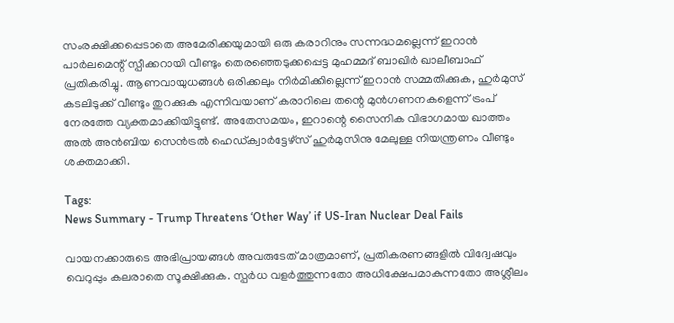സംരക്ഷിക്കപ്പെടാതെ അമേരിക്കയുമായി ഒരു കരാറിനും സന്നദ്ധമല്ലെന്ന് ഇറാൻ പാർലമെന്റ് സ്പീക്കറായി വീണ്ടും തെരഞ്ഞെടുക്കപ്പെട്ട മുഹമ്മദ് ബാഖിർ ഖാലീബാഫ് പ്രതികരിച്ചു. ആണവായുധങ്ങൾ ഒരിക്കലും നിർമിക്കില്ലെന്ന് ഇറാൻ സമ്മതിക്കുക, ഹുർമുസ് കടലിടുക്ക് വീണ്ടും തുറക്കുക എന്നിവയാണ് കരാറിലെ തന്റെ മുൻഗണനകളെന്ന് ട്രംപ് നേരത്തേ വ്യക്തമാക്കിയിട്ടുണ്ട്. അതേസമയം, ഇറാന്റെ സൈനിക വിഭാഗമായ ഖാത്തം അൽ അൻബിയ സെൻട്രൽ ഹെഡ്ക്വാർട്ടേഴ്സ് ഹുർമുസിനു മേലുള്ള നിയന്ത്രണം വീണ്ടും ശക്തമാക്കി.

Tags:
News Summary - Trump Threatens ‘Other Way’ if US-Iran Nuclear Deal Fails

വായനക്കാരുടെ അഭിപ്രായങ്ങള്‍ അവരുടേത് മാത്രമാണ്, പ്രതികരണങ്ങളിൽ വിദ്വേഷവും വെറുപ്പും കലരാതെ സൂക്ഷിക്കുക. സ്പർധ വളർത്തുന്നതോ അധിക്ഷേപമാകുന്നതോ അശ്ലീലം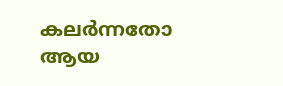കലർന്നതോ ആയ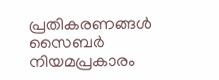പ്രതികരണങ്ങൾ സൈബർ നിയമപ്രകാരം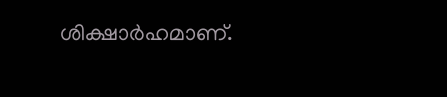ശിക്ഷാർഹമാണ്.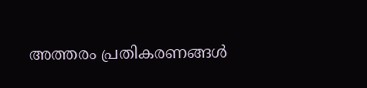അത്തരം പ്രതികരണങ്ങൾ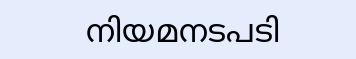നിയമനടപടി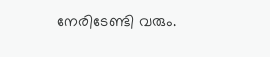നേരിടേണ്ടി വരും.